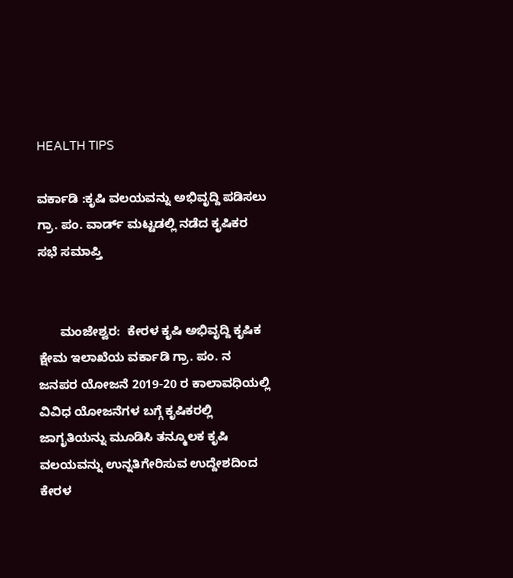HEALTH TIPS

ವರ್ಕಾಡಿ :ಕೃಷಿ ವಲಯವನ್ನು ಅಭಿವೃದ್ದಿ ಪಡಿಸಲು ಗ್ರಾ. ಪಂ. ವಾರ್ಡ್ ಮಟ್ಟಡಲ್ಲಿ ನಡೆದ ಕೃಷಿಕರ ಸಭೆ ಸಮಾಪ್ತಿ


      ಮಂಜೇಶ್ವರ:  ಕೇರಳ ಕೃಷಿ ಅಭಿವೃದ್ದಿ ಕೃಷಿಕ ಕ್ಷೇಮ ಇಲಾಖೆಯ ವರ್ಕಾಡಿ ಗ್ರಾ. ಪಂ. ನ ಜನಪರ ಯೋಜನೆ 2019-20 ರ ಕಾಲಾವಧಿಯಲ್ಲಿ ವಿವಿಧ ಯೋಜನೆಗಳ ಬಗ್ಗೆ ಕೃಷಿಕರಲ್ಲಿ ಜಾಗೃತಿಯನ್ನು ಮೂಡಿಸಿ ತನ್ಮೂಲಕ ಕೃಷಿ ವಲಯವನ್ನು ಉನ್ನತಿಗೇರಿಸುವ ಉದ್ದೇಶದಿಂದ ಕೇರಳ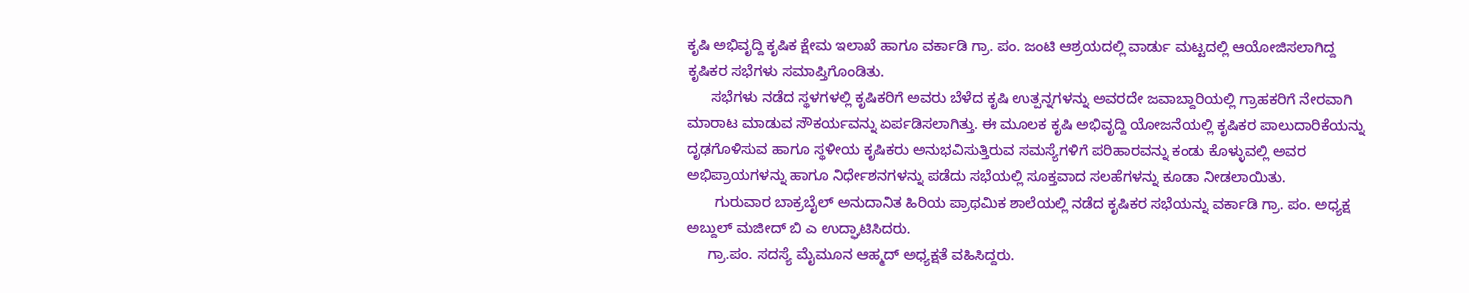ಕೃಷಿ ಅಭಿವೃದ್ದಿ ಕೃಷಿಕ ಕ್ಷೇಮ ಇಲಾಖೆ ಹಾಗೂ ವರ್ಕಾಡಿ ಗ್ರಾ. ಪಂ. ಜಂಟಿ ಆಶ್ರಯದಲ್ಲಿ ವಾರ್ಡು ಮಟ್ಟದಲ್ಲಿ ಆಯೋಜಿಸಲಾಗಿದ್ದ ಕೃಷಿಕರ ಸಭೆಗಳು ಸಮಾಪ್ತಿಗೊಂಡಿತು.
      ಸಭೆಗಳು ನಡೆದ ಸ್ಥಳಗಳಲ್ಲಿ ಕೃಷಿಕರಿಗೆ ಅವರು ಬೆಳೆದ ಕೃಷಿ ಉತ್ಪನ್ನಗಳನ್ನು ಅವರದೇ ಜವಾಬ್ದಾರಿಯಲ್ಲಿ ಗ್ರಾಹಕರಿಗೆ ನೇರವಾಗಿ ಮಾರಾಟ ಮಾಡುವ ಸೌಕರ್ಯವನ್ನು ಏರ್ಪಡಿಸಲಾಗಿತ್ತು. ಈ ಮೂಲಕ ಕೃಷಿ ಅಭಿವೃದ್ದಿ ಯೋಜನೆಯಲ್ಲಿ ಕೃಷಿಕರ ಪಾಲುದಾರಿಕೆಯನ್ನು ದೃಢಗೊಳಿಸುವ ಹಾಗೂ ಸ್ಥಳೀಯ ಕೃಷಿಕರು ಅನುಭವಿಸುತ್ತಿರುವ ಸಮಸ್ಯೆಗಳಿಗೆ ಪರಿಹಾರವನ್ನು ಕಂಡು ಕೊಳ್ಳುವಲ್ಲಿ ಅವರ ಅಭಿಪ್ರಾಯಗಳನ್ನು ಹಾಗೂ ನಿರ್ಧೇಶನಗಳನ್ನು ಪಡೆದು ಸಭೆಯಲ್ಲಿ ಸೂಕ್ತವಾದ ಸಲಹೆಗಳನ್ನು ಕೂಡಾ ನೀಡಲಾಯಿತು.
       ಗುರುವಾರ ಬಾಕ್ರಬೈಲ್ ಅನುದಾನಿತ ಹಿರಿಯ ಪ್ರಾಥಮಿಕ ಶಾಲೆಯಲ್ಲಿ ನಡೆದ ಕೃಷಿಕರ ಸಭೆಯನ್ನು ವರ್ಕಾಡಿ ಗ್ರಾ. ಪಂ. ಅಧ್ಯಕ್ಷ ಅಬ್ದುಲ್ ಮಜೀದ್ ಬಿ ಎ ಉದ್ಘಾಟಿಸಿದರು.
     ಗ್ರಾ.ಪಂ. ಸದಸ್ಯೆ ಮೈಮೂನ ಆಹ್ಮದ್ ಅಧ್ಯಕ್ಷತೆ ವಹಿಸಿದ್ದರು.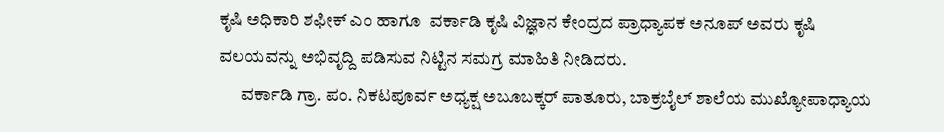ಕೃಷಿ ಅಧಿಕಾರಿ ಶಫೀಕ್ ಎಂ ಹಾಗೂ  ವರ್ಕಾಡಿ ಕೃಷಿ ವಿಜ್ಞಾನ ಕೇಂದ್ರದ ಪ್ರಾಧ್ಯಾಪಕ ಅನೂಪ್ ಅವರು ಕೃಷಿ ವಲಯವನ್ನು ಅಭಿವೃದ್ದಿ ಪಡಿಸುವ ನಿಟ್ಟಿನ ಸಮಗ್ರ ಮಾಹಿತಿ ನೀಡಿದರು.
      ವರ್ಕಾಡಿ ಗ್ರಾ. ಪಂ. ನಿಕಟಪೂರ್ವ ಅಧ್ಯಕ್ಷ ಅಬೂಬಕ್ಕರ್ ಪಾತೂರು, ಬಾಕ್ರಬೈಲ್ ಶಾಲೆಯ ಮುಖ್ಯೋಪಾಧ್ಯಾಯ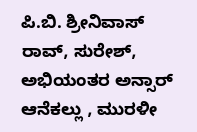ಪಿ.ಬಿ. ಶ್ರೀನಿವಾಸ್ ರಾವ್, ಸುರೇಶ್, ಅಭಿಯಂತರ ಅನ್ಸಾರ್ ಆನೆಕಲ್ಲು , ಮುರಳೀ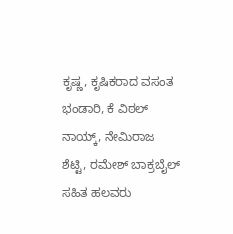ಕೃಷ್ಣ, ಕೃಷಿಕರಾದ ವಸಂತ ಭಂಡಾರಿ, ಕೆ ವಿಠಲ್ ನಾಯ್ಕ್, ನೇಮಿರಾಜ ಶೆಟ್ಟಿ, ರಮೇಶ್ ಬಾಕ್ರಬೈಲ್ ಸಹಿತ ಹಲವರು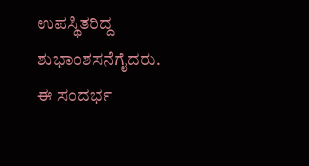ಉಪಸ್ಥಿತರಿದ್ದ ಶುಭಾಂಶಸನೆಗೈದರು. ಈ ಸಂದರ್ಭ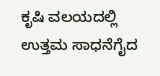ಕೃಷಿ ವಲಯದಲ್ಲಿ ಉತ್ತಮ ಸಾಧನೆಗೈದ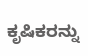ಕೃಷಿಕರನ್ನು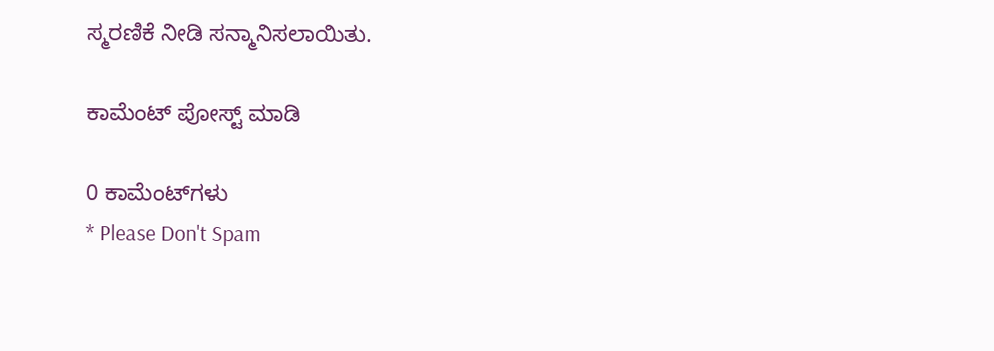ಸ್ಮರಣಿಕೆ ನೀಡಿ ಸನ್ಮಾನಿಸಲಾಯಿತು.

ಕಾಮೆಂಟ್‌‌ ಪೋಸ್ಟ್‌ ಮಾಡಿ

0 ಕಾಮೆಂಟ್‌ಗಳು
* Please Don't Spam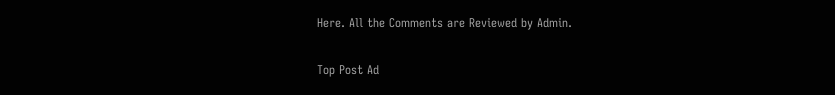Here. All the Comments are Reviewed by Admin.

Top Post Ad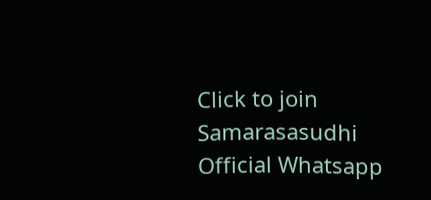Click to join Samarasasudhi Official Whatsapp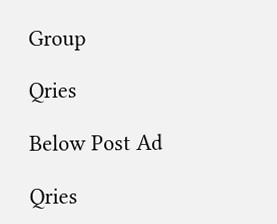Group

Qries

Below Post Ad

Qries